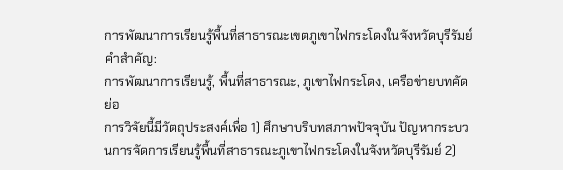การพัฒนาการเรียนรู้พื้นที่สาธารณะเขตภูเขาไฟกระโดงในจังหวัดบุรีรัมย์
คำสำคัญ:
การพัฒนาการเรียนรู้, พื้นที่สาธารณะ, ภูเขาไฟกระโดง, เครือข่ายบทคัดย่อ
การวิจัยนี้มีวัตถุประสงค์เพื่อ 1) ศึกษาบริบทสภาพปัจจุบัน ปัญหากระบวนการจัดการเรียนรู้พื้นที่สาธารณะภูเขาไฟกระโดงในจังหวัดบุรีรัมย์ 2)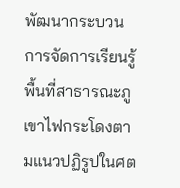พัฒนากระบวนการจัดการเรียนรู้พื้นที่สาธารณะภูเขาไฟกระโดงตามแนวปฏิรูปในศต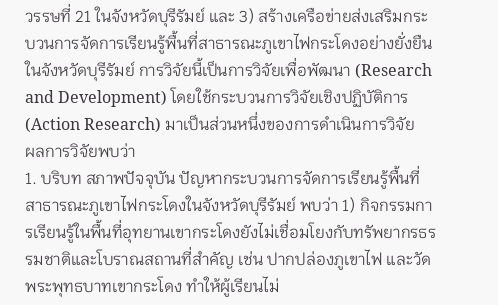วรรษที่ 21 ในจังหวัดบุรีรัมย์ และ 3) สร้างเครือข่ายส่งเสริมกระบวนการจัดการเรียนรู้พื้นที่สาธารณะภูเขาไฟกระโดงอย่างยั่งยืนในจังหวัดบุรีรัมย์ การวิจัยนี้เป็นการวิจัยเพื่อพัฒนา (Research and Development) โดยใช้กระบวนการวิจัยเชิงปฏิบัติการ (Action Research) มาเป็นส่วนหนึ่งของการดำเนินการวิจัย
ผลการวิจัยพบว่า
1. บริบท สภาพปัจจุบัน ปัญหากระบวนการจัดการเรียนรู้พื้นที่สาธารณะภูเขาไฟกระโดงในจังหวัดบุรีรัมย์ พบว่า 1) กิจกรรมการเรียนรู้ในพื้นที่อุทยานเขากระโดงยังไม่เชื่อมโยงกับทรัพยากรธรรมชาติและโบราณสถานที่สำคัญ เช่น ปากปล่องภูเขาไฟ และวัดพระพุทธบาทเขากระโดง ทำให้ผู้เรียนไม่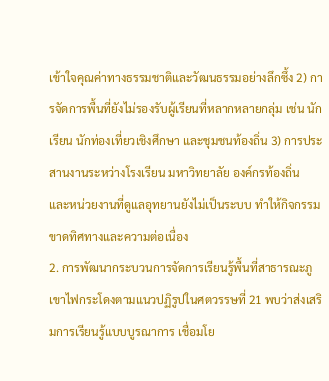เข้าใจคุณค่าทางธรรมชาติและวัฒนธรรมอย่างลึกซึ้ง 2) การจัดการพื้นที่ยังไม่รองรับผู้เรียนที่หลากหลายกลุ่ม เช่น นักเรียน นักท่องเที่ยวเชิงศึกษา และชุมชนท้องถิ่น 3) การประสานงานระหว่างโรงเรียน มหาวิทยาลัย องค์กรท้องถิ่น และหน่วยงานที่ดูแลอุทยานยังไม่เป็นระบบ ทำให้กิจกรรมขาดทิศทางและความต่อเนื่อง
2. การพัฒนากระบวนการจัดการเรียนรู้พื้นที่สาธารณะภูเขาไฟกระโดงตามแนวปฏิรูปในศตวรรษที่ 21 พบว่าส่งเสริมการเรียนรู้แบบบูรณาการ เชื่อมโย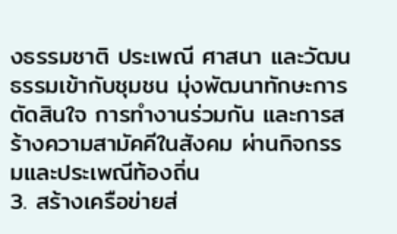งธรรมชาติ ประเพณี ศาสนา และวัฒนธรรมเข้ากับชุมชน มุ่งพัฒนาทักษะการตัดสินใจ การทำงานร่วมกัน และการสร้างความสามัคคีในสังคม ผ่านกิจกรรมและประเพณีท้องถิ่น
3. สร้างเครือข่ายส่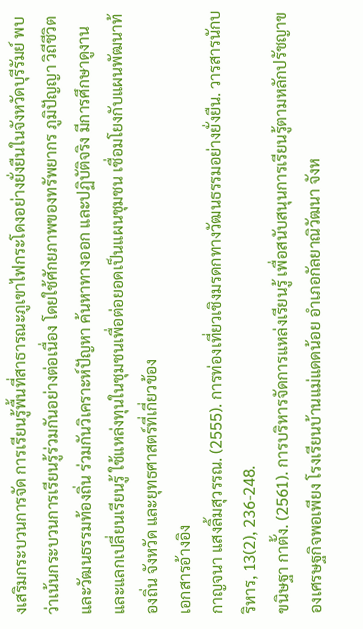งเสริมกระบวนการจัด การเรียนรู้พื้นที่สาธารณะภูเขาไฟกระโดงอย่างยั่งยืนในจังหวัดบุรีรัมย์ พบว่าเน้นกระบวนการเรียนรู้ร่วมกันอย่างต่อเนื่อง โดยใช้ศักยภาพของทรัพยากร ภูมิปัญญา วิถีชีวิต และวัฒนธรรมท้องถิ่น ร่วมกันวิเคราะห์ปัญหา ค้นหาทางออก และปฏิบัติจริง มีการศึกษาดูงานและแลกเปลี่ยนเรียนรู้ ใช้แหล่งทุนในชุมชนเพื่อต่อยอดเป็นแผนชุมชน เชื่อมโยงกับแผนพัฒนาท้องถิ่น จังหวัด และยุทธศาสตร์ที่เกี่ยวข้อง
เอกสารอ้างอิง
กาญจนา แสงลิ้มสุวรรณ. (2555). การท่องเที่ยวเชิงมรดกทางวัฒนธรรมอย่างยั่งยืน. วารสารนักบริหาร, 13(2), 236-248.
ขนิษฐา กาตั้ง. (2561). การบริหารจัดการแหล่งเรียนรู้ เพื่อสนับสนุนการเรียนรู้ตามหลักปรัชญาของเศรษฐกิจพอเพียง โรงเรียนบ้านแม่แดดน้อย อำเภอกัลยาณิวัฒนา จังห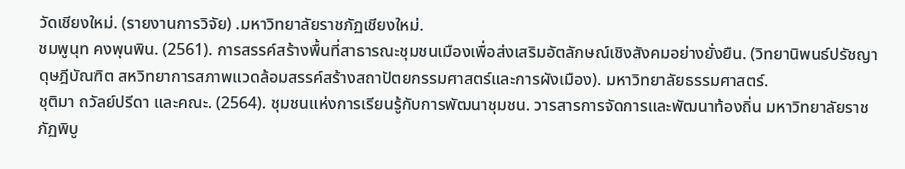วัดเชียงใหม่. (รายงานการวิจัย) .มหาวิทยาลัยราชภัฏเชียงใหม่.
ชมพูนุท คงพุนพิน. (2561). การสรรค์สร้างพื้นที่สาธารณะชุมชนเมืองเพื่อส่งเสริมอัตลักษณ์เชิงสังคมอย่างยั่งยืน. (วิทยานิพนธ์ปรัชญาดุษฎีบัณฑิต สหวิทยาการสภาพแวดล้อมสรรค์สร้างสถาปัตยกรรมศาสตร์และการผังเมือง). มหาวิทยาลัยธรรมศาสตร์.
ชุติมา ถวัลย์ปรีดา และคณะ. (2564). ชุมชนแห่งการเรียนรู้กับการพัฒนาชุมชน. วารสารการจัดการและพัฒนาท้องถิ่น มหาวิทยาลัยราชภัฏพิบู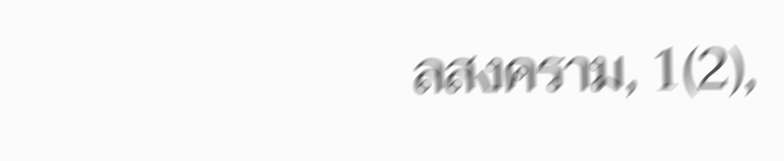ลสงคราม, 1(2),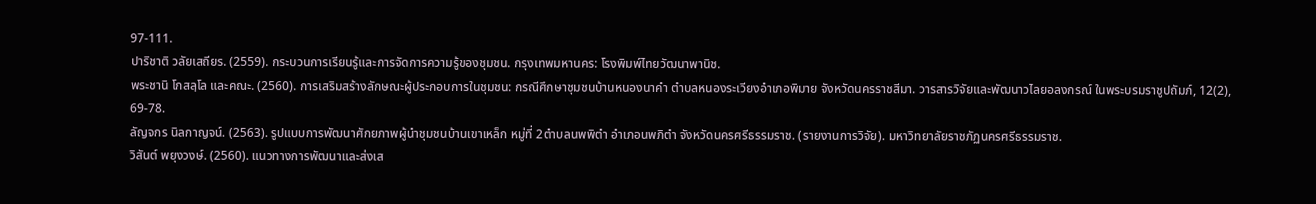97-111.
ปาริชาติ วลัยเสถียร. (2559). กระบวนการเรียนรู้และการจัดการความรู้ของชุมชน. กรุงเทพมหานคร: โรงพิมพ์ไทยวัฒนาพานิช.
พระชานิ โกสลฺโล และคณะ. (2560). การเสริมสร้างลักษณะผู้ประกอบการในชุมชน: กรณีศึกษาชุมชนบ้านหนองนาคำ ตำบลหนองระเวียงอำเภอพิมาย จังหวัดนครราชสีมา. วารสารวิจัยและพัฒนาวไลยอลงกรณ์ ในพระบรมราชูปถัมภ์, 12(2), 69-78.
ลัญจกร นิลกาญจน์. (2563). รูปแบบการพัฒนาศักยภาพผู้นำชุมชนบ้านเขาเหล็ก หมู่ที่ 2ตำบลนพพิตำ อำเภอนพภิตำ จังหวัดนครศรีธรรมราช. (รายงานการวิจัย). มหาวิทยาลัยราชภัฏนครศรีธรรมราช.
วิสันต์ พยุงวงษ์. (2560). แนวทางการพัฒนาและส่งเส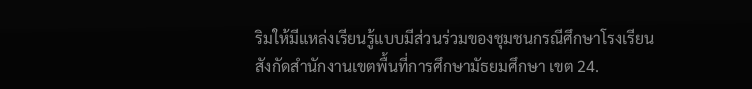ริมให้มีแหล่งเรียนรู้แบบมีส่วนร่วมของชุมชนกรณีศึกษาโรงเรียนสังกัดสำนักงานเขตพื้นที่การศึกษามัธยมศึกษา เขต 24.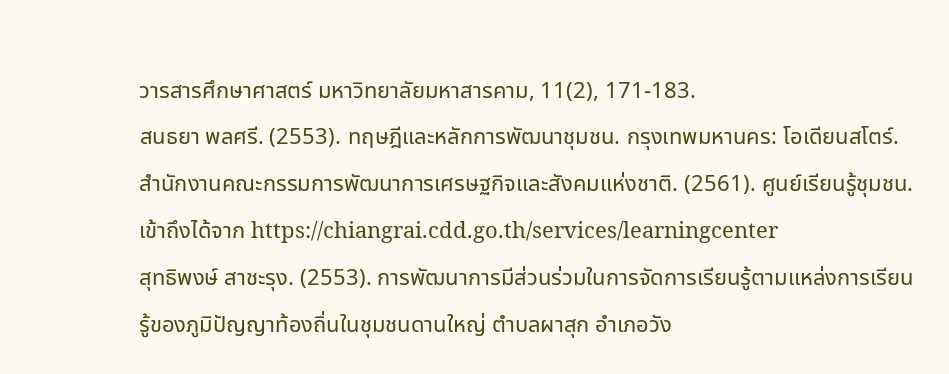วารสารศึกษาศาสตร์ มหาวิทยาลัยมหาสารคาม, 11(2), 171-183.
สนธยา พลศรี. (2553). ทฤษฎีและหลักการพัฒนาชุมชน. กรุงเทพมหานคร: โอเดียนสโตร์.
สำนักงานคณะกรรมการพัฒนาการเศรษฐกิจและสังคมแห่งชาติ. (2561). ศูนย์เรียนรู้ชุมชน. เข้าถึงได้จาก https://chiangrai.cdd.go.th/services/learningcenter
สุทธิพงษ์ สาชะรุง. (2553). การพัฒนาการมีส่วนร่วมในการจัดการเรียนรู้ตามแหล่งการเรียนรู้ของภูมิปัญญาท้องถิ่นในชุมชนดานใหญ่ ตำบลผาสุก อำเภอวัง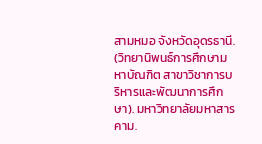สามหมอ จังหวัดอุดรธานี. (วิทยานิพนธ์การศึกษามหาบัณฑิต สาขาวิชาการบริหารและพัฒนาการศึกษา). มหาวิทยาลัยมหาสารคาม.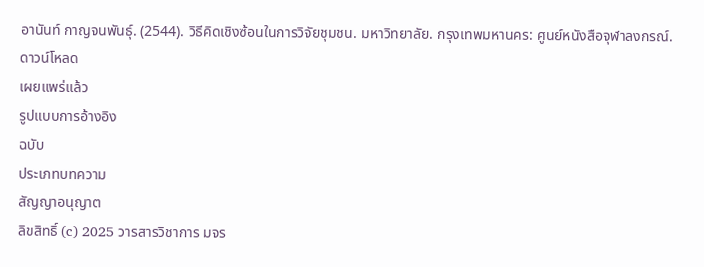อานันท์ กาญจนพันธุ์. (2544). วิธีคิดเชิงซ้อนในการวิจัยชุมชน. มหาวิทยาลัย. กรุงเทพมหานคร: ศูนย์หนังสือจุฬาลงกรณ์.
ดาวน์โหลด
เผยแพร่แล้ว
รูปแบบการอ้างอิง
ฉบับ
ประเภทบทความ
สัญญาอนุญาต
ลิขสิทธิ์ (c) 2025 วารสารวิชาการ มจร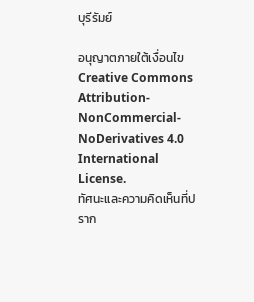บุรีรัมย์

อนุญาตภายใต้เงื่อนไข Creative Commons Attribution-NonCommercial-NoDerivatives 4.0 International License.
ทัศนะและความคิดเห็นที่ปราก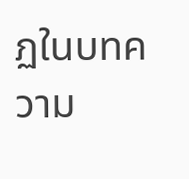ฏในบทความ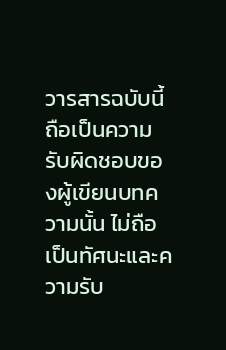วารสารฉบับนี้ถือเป็นความรับผิดชอบของผู้เขียนบทความนั้น ไม่ถือเป็นทัศนะและความรับ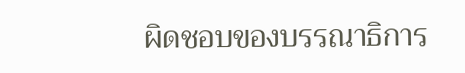ผิดชอบของบรรณาธิการ